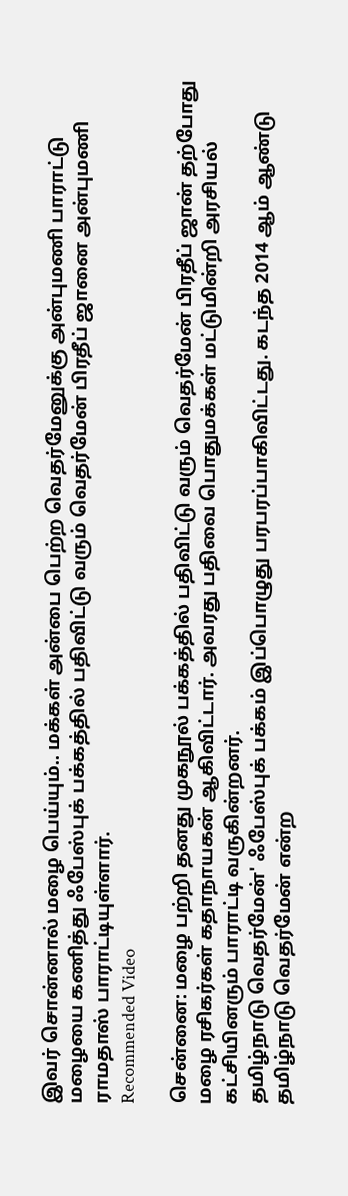இவர் சொன்னால் மழை பெய்யும்.. மக்கள் அன்பை பெற்ற வெதர்மேனுக்கு அன்புமணி பாராட்டு
மழையை கணித்து ஃபேஸ்புக் பக்கத்தில் பதிவிட்டு வரும் வெதர்மேன் பிரதீப் ஜானை அன்புமணி ராமதாஸ் பாராட்டியுள்ளார்.
Recommended Video

சென்னை: மழை பற்றி தனது முகநூல் பக்கத்தில் பதிவிட்டு வரும் வெதர்மேன் பிரதீப் ஜான் தற்போது மழை ரசிகர்கள் கதாநாயகன் ஆகிவிட்டார். அவரது பதிவை பொதுமக்கள் மட்டுமின்றி அரசியல் கட்சியினரும் பாராட்டி வருகின்றனர்.
தமிழ்நாடு வெதர்மேன்' ஃபேஸ்புக் பக்கம் இப்பொழுது பரபரப்பாகிவிட்டது. கடந்த 2014 ஆம் ஆண்டு தமிழ்நாடு வெதர்மேன் என்ற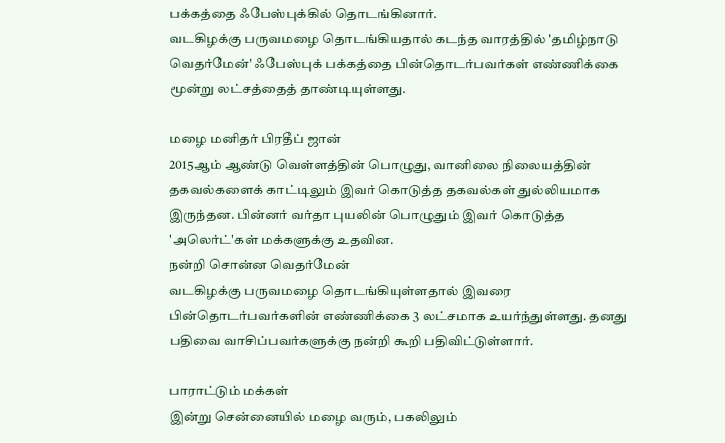பக்கத்தை ஃபேஸ்புக்கில் தொடங்கினார்.
வடகிழக்கு பருவமழை தொடங்கியதால் கடந்த வாரத்தில் 'தமிழ்நாடு வெதர்மேன்' ஃபேஸ்புக் பக்கத்தை பின்தொடர்பவர்கள் எண்ணிக்கை மூன்று லட்சத்தைத் தாண்டியுள்ளது.

மழை மனிதர் பிரதீப் ஜான்
2015ஆம் ஆண்டு வெள்ளத்தின் பொழுது, வானிலை நிலையத்தின் தகவல்களைக் காட்டிலும் இவர் கொடுத்த தகவல்கள் துல்லியமாக இருந்தன. பின்னர் வர்தா புயலின் பொழுதும் இவர் கொடுத்த 'அலெர்ட்'கள் மக்களுக்கு உதவின.
நன்றி சொன்ன வெதர்மேன்
வடகிழக்கு பருவமழை தொடங்கியுள்ளதால் இவரை பின்தொடர்பவர்களின் எண்ணிக்கை 3 லட்சமாக உயர்ந்துள்ளது. தனது பதிவை வாசிப்பவர்களுக்கு நன்றி கூறி பதிவிட்டுள்ளார்.

பாராட்டும் மக்கள்
இன்று சென்னையில் மழை வரும், பகலிலும்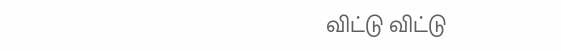விட்டு விட்டு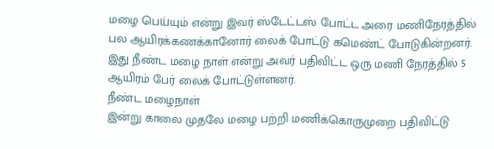மழை பெய்யும் என்று இவர் ஸ்டேட்டஸ் போட்ட அரை மணிநேரத்தில் பல ஆயிரக்கணக்கானோர் லைக் போட்டு கமெண்ட் போடுகின்றனர். இது நீண்ட மழை நாள் என்று அவர் பதிவிட்ட ஒரு மணி நேரத்தில் 5 ஆயிரம் பேர் லைக் போட்டுள்ளனர்.
நீண்ட மழைநாள்
இன்று காலை முதலே மழை பற்றி மணிக்கொருமுறை பதிவிட்டு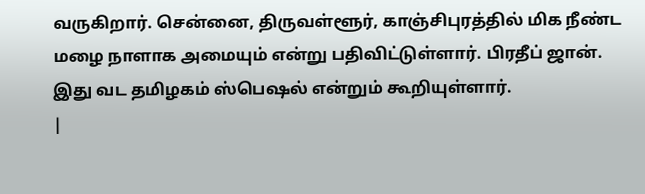வருகிறார். சென்னை, திருவள்ளூர், காஞ்சிபுரத்தில் மிக நீண்ட மழை நாளாக அமையும் என்று பதிவிட்டுள்ளார். பிரதீப் ஜான். இது வட தமிழகம் ஸ்பெஷல் என்றும் கூறியுள்ளார்.
|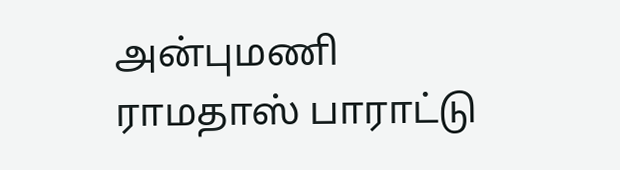அன்புமணி ராமதாஸ் பாராட்டு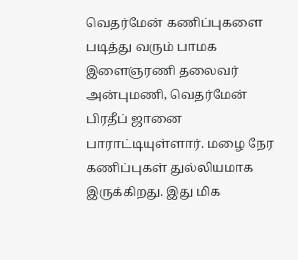வெதர்மேன் கணிப்புகளை படித்து வரும் பாமக இளைஞரணி தலைவர் அன்புமணி, வெதர்மேன் பிரதீப் ஜானை பாராட்டியுள்ளார். மழை நேர கணிப்புகள் துல்லியமாக இருக்கிறது. இது மிக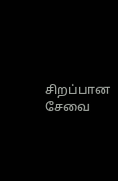சிறப்பான சேவை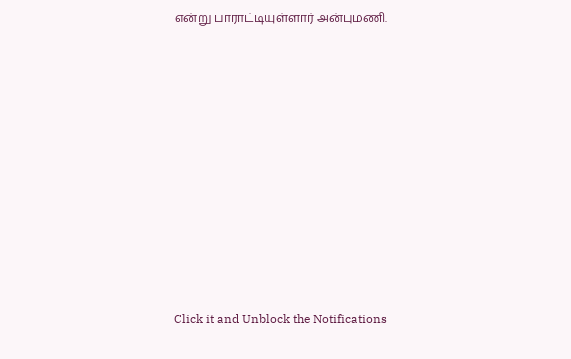என்று பாராட்டியுள்ளார் அன்புமணி.












Click it and Unblock the Notifications